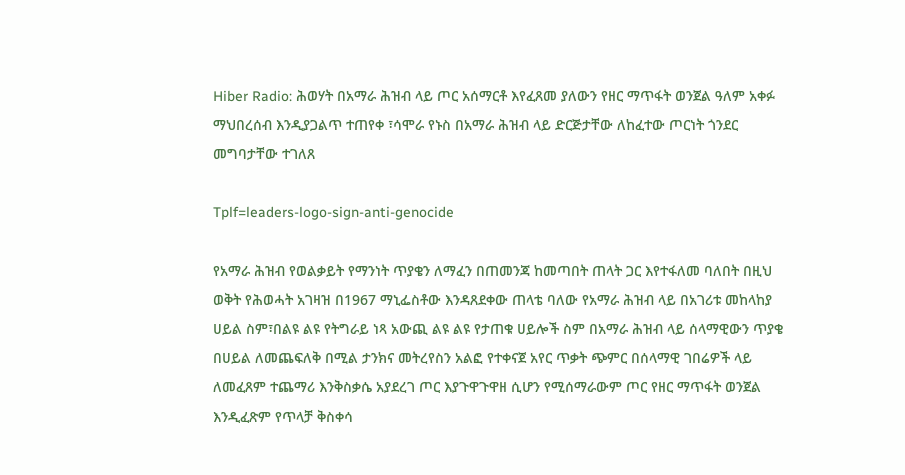Hiber Radio: ሕወሃት በአማራ ሕዝብ ላይ ጦር አሰማርቶ እየፈጸመ ያለውን የዘር ማጥፋት ወንጀል ዓለም አቀፉ ማህበረሰብ እንዲያጋልጥ ተጠየቀ ፣ሳሞራ የኑስ በአማራ ሕዝብ ላይ ድርጅታቸው ለከፈተው ጦርነት ጎንደር መግባታቸው ተገለጸ

Tplf=leaders-logo-sign-anti-genocide

የአማራ ሕዝብ የወልቃይት የማንነት ጥያቄን ለማፈን በጠመንጃ ከመጣበት ጠላት ጋር እየተፋለመ ባለበት በዚህ ወቅት የሕወሓት አገዛዝ በ1967 ማኒፌስቶው እንዳጸደቀው ጠላቴ ባለው የአማራ ሕዝብ ላይ በአገሪቱ መከላከያ ሀይል ስም፣በልዩ ልዩ የትግራይ ነጻ አውጪ ልዩ ልዩ የታጠቁ ሀይሎች ስም በአማራ ሕዝብ ላይ ሰላማዊውን ጥያቄ በሀይል ለመጨፍለቅ በሚል ታንክና መትረየስን አልፎ የተቀናጀ አየር ጥቃት ጭምር በሰላማዊ ገበሬዎች ላይ ለመፈጸም ተጨማሪ እንቅስቃሴ አያደረገ ጦር እያጉዋጉዋዘ ሲሆን የሚሰማራውም ጦር የዘር ማጥፋት ወንጀል እንዲፈጽም የጥላቻ ቅስቀሳ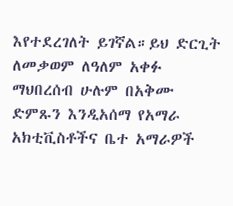እየተደረገለት ይገኛል።ይህ ድርጊት ለመቃወም ለዓለም አቀፉ ማህበረሰብ ሁሉም በአቅሙ ድምጹን እንዲአሰማ የአማራ አክቲቪስቶችና ቤተ አማራዎች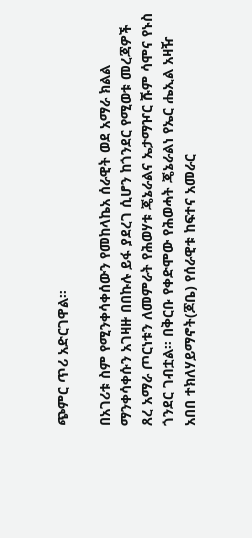ጭምር ጥሪ አድርገዋል።

በአገሪቱ ስም የሚንቀሳቀሰውን የመከላኬአ ሰራዊት ወደ አማራ ክልል ማንቀሳቀሱን አገዛዙ በበኩሉ ይፋ ያደረገ ሲሆን ከጎንደር የሚወቱ መረጃዎች ጸረ አማራ ጦርነቱን ለመምራት የሕወሃቱ ጄኔራልና ኤታማዦር ሹም ሳሞና የኑስ ጎንደር ገብቷል። በቅርቡ የቀድሞው የሕወሓት ጄኔራልነ የኤር ሔኢል አዛዥ አበበ ተክለሃይማኖት(ጆቤ) የሰራዊቱ ከፍተና አመራር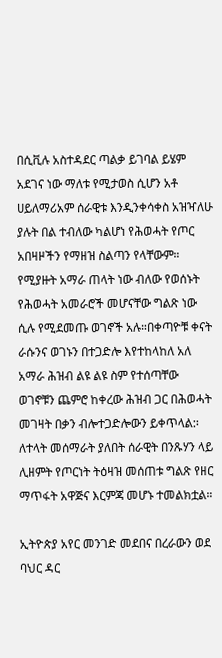በሲቪሉ አስተዳደር ጣልቃ ይገባል ይሄም አደገና ነው ማለቱ የሚታወስ ሲሆን አቶ ሀይለማሪአም ሰራዊቱ እንዲንቀሳቀስ አዝዣለሁ ያሉት በል ተብለው ካልሆነ የሕወሓት የጦር አበዛዞችን የማዘዝ ስልጣን የላቸውም። የሚያዙት አማራ ጠላት ነው ብለው የወሰኑት የሕወሓት አመራሮች መሆናቸው ግልጽ ነው ሲሉ የሚደመጡ ወገኖች አሉ።በቀጣዮቹ ቀናት ራሱንና ወገኑን በተጋድሎ እየተከላከለ አለ አማራ ሕዝብ ልዩ ልዩ ስም የተሰጣቸው ወገኖቹን ጨምሮ ከቀረው ሕዝብ ጋር በሕወሓት መገዛት በቃን ብሎተጋድሎውን ይቀጥላል:፡ ለተላት መሰማራት ያለበት ሰራዊት በንጹሃን ላይ ሊዘምት የጦርነት ትዕዛዝ መሰጠቱ ግልጽ የዘር ማጥፋት አዋጅና እርምጃ መሆኑ ተመልክቷል።

ኢትዮጵያ አየር መንገድ መደበና በረራውን ወደ ባህር ዳር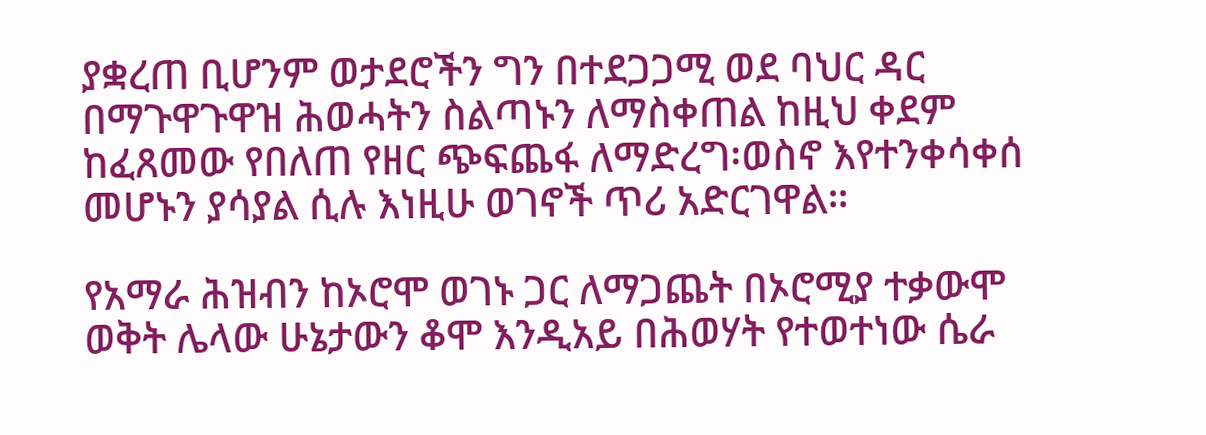ያቋረጠ ቢሆንም ወታደሮችን ግን በተደጋጋሚ ወደ ባህር ዳር በማጉዋጉዋዝ ሕወሓትን ስልጣኑን ለማስቀጠል ከዚህ ቀደም ከፈጸመው የበለጠ የዘር ጭፍጨፋ ለማድረግ፡ወስኖ እየተንቀሳቀሰ መሆኑን ያሳያል ሲሉ እነዚሁ ወገኖች ጥሪ አድርገዋል።

የአማራ ሕዝብን ከኦሮሞ ወገኑ ጋር ለማጋጨት በኦሮሚያ ተቃውሞ ወቅት ሌላው ሁኔታውን ቆሞ እንዲአይ በሕወሃት የተወተነው ሴራ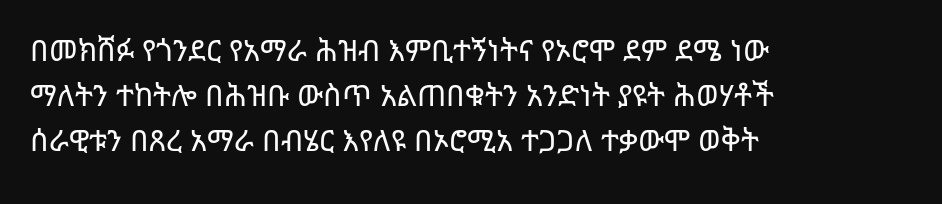በመክሸፉ የጎንደር የአማራ ሕዝብ እምቢተኝነትና የኦሮሞ ደም ደሜ ነው ማለትን ተከትሎ በሕዝቡ ውስጥ አልጠበቁትን አንድነት ያዩት ሕወሃቶች ሰራዊቱን በጸረ አማራ በብሄር እየለዩ በኦሮሚአ ተጋጋለ ተቃውሞ ወቅት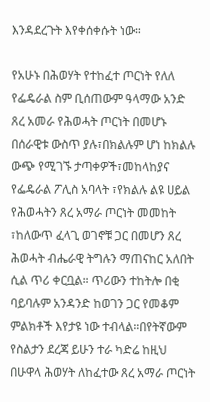እንዳደረጉት እየቀሰቀሱት ነው።

የአሁኑ በሕወሃት የተከፈተ ጦርነት የለለ የፌዴራል ስም ቢሰጠውም ዓላማው አንድ ጸረ አመራ የሕወሓት ጦርነት በመሆኑ በሰራዊቱ ውስጥ ያሉ፣በክልሉም ሆነ ከክልሉ ውጭ የሚገኙ ታጣቀዎች፣መከላከያና የፌዴራል ፖሊስ አባላት ፣የክልሉ ልዩ ሀይል የሕወሓትን ጸረ አማራ ጦርነት መመከት ፣ከለውጥ ፈላጊ ወገኖቹ ጋር በመሆን ጸረ ሕወሓት ብሔራዊ ትግሉን ማጠናከር አለበት ሲል ጥሪ ቀርቧል። ጥሪውን ተከትሎ በቂ ባይባሉም አንዳንድ ከወገን ጋር የመቆም ምልክቶች እየታዩ ነው ተብላል።በየትኛውም የስልታን ደረጃ ይሁን ተራ ካድሬ ከዚህ በሁዋላ ሕወሃት ለከፈተው ጸረ አማራ ጦርነት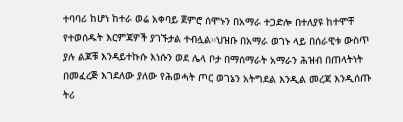ተባባሪ ከሆነ ከተራ ወሬ አቀባይ ጀምሮ ሰሞኑን በአማራ ተጋድሎ በተለያዩ ከተሞቸ የተወሰዱት እርምጃዎች ያገኙታል ተብሏል።ህዝቡ በአማራ ወገኑ ላይ በሰራዊቱ ውስጥ ያሉ ልጆቹ እንዳይተኩሱ እነሱን ወደ ሌላ ቦታ በማሰማራት አማራን ሕዝብ በጠላትነት በመፈረጅ እገደለው ያለው የሕወሓት ጦር ወገኔን አትግደል እንዲል መረጃ እንዲሰጡ ትሪ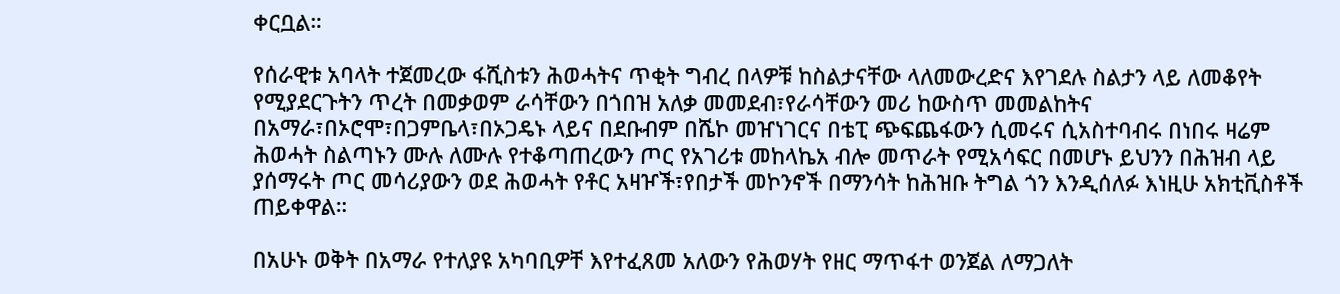ቀርቧል።

የሰራዊቱ አባላት ተጀመረው ፋሺስቱን ሕወሓትና ጥቂት ግብረ በላዎቹ ከስልታናቸው ላለመውረድና እየገደሉ ስልታን ላይ ለመቆየት የሚያደርጉትን ጥረት በመቃወም ራሳቸውን በጎበዝ አለቃ መመደብ፣የራሳቸውን መሪ ከውስጥ መመልከትና በአማራ፣በኦሮሞ፣በጋምቤላ፣በኦጋዴኑ ላይና በደቡብም በሼኮ መዠነገርና በቴፒ ጭፍጨፋውን ሲመሩና ሲአስተባብሩ በነበሩ ዛሬም ሕወሓት ስልጣኑን ሙሉ ለሙሉ የተቆጣጠረውን ጦር የአገሪቱ መከላኬአ ብሎ መጥራት የሚአሳፍር በመሆኑ ይህንን በሕዝብ ላይ ያሰማሩት ጦር መሳሪያውን ወደ ሕወሓት የቶር አዛዦች፣የበታች መኮንኖች በማንሳት ከሕዝቡ ትግል ጎን እንዲሰለፉ እነዚሁ አክቲቪስቶች ጠይቀዋል።

በአሁኑ ወቅት በአማራ የተለያዩ አካባቢዎቸ እየተፈጸመ አለውን የሕወሃት የዘር ማጥፋተ ወንጀል ለማጋለት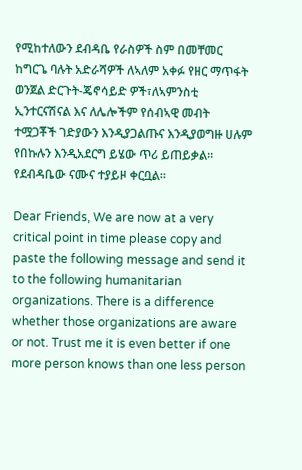የሚከተለውን ደብዳቤ የራስዎች ስም በመቸመር ከግርጌ ባሉት አድራሻዎች ለኣለም አቀፉ የዘር ማጥፋት ወንጀል ድርጉት-ጄኖሳይድ ዎች፣ለኣምንስቲ ኢንተርናሽናል እና ለሌሎችም የሰብኣዊ መብት ተሟጋቾች ገድያውን እንዲያጋልጡና እንዲያወግዙ ሀሉም የበኩሉን እንዲአደርግ ይሄው ጥሪ ይጠይቃል። የደብዳቤው ናሙና ተያይዞ ቀርቧል።

Dear Friends, We are now at a very critical point in time please copy and paste the following message and send it to the following humanitarian organizations. There is a difference whether those organizations are aware or not. Trust me it is even better if one more person knows than one less person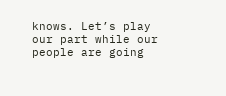knows. Let’s play our part while our people are going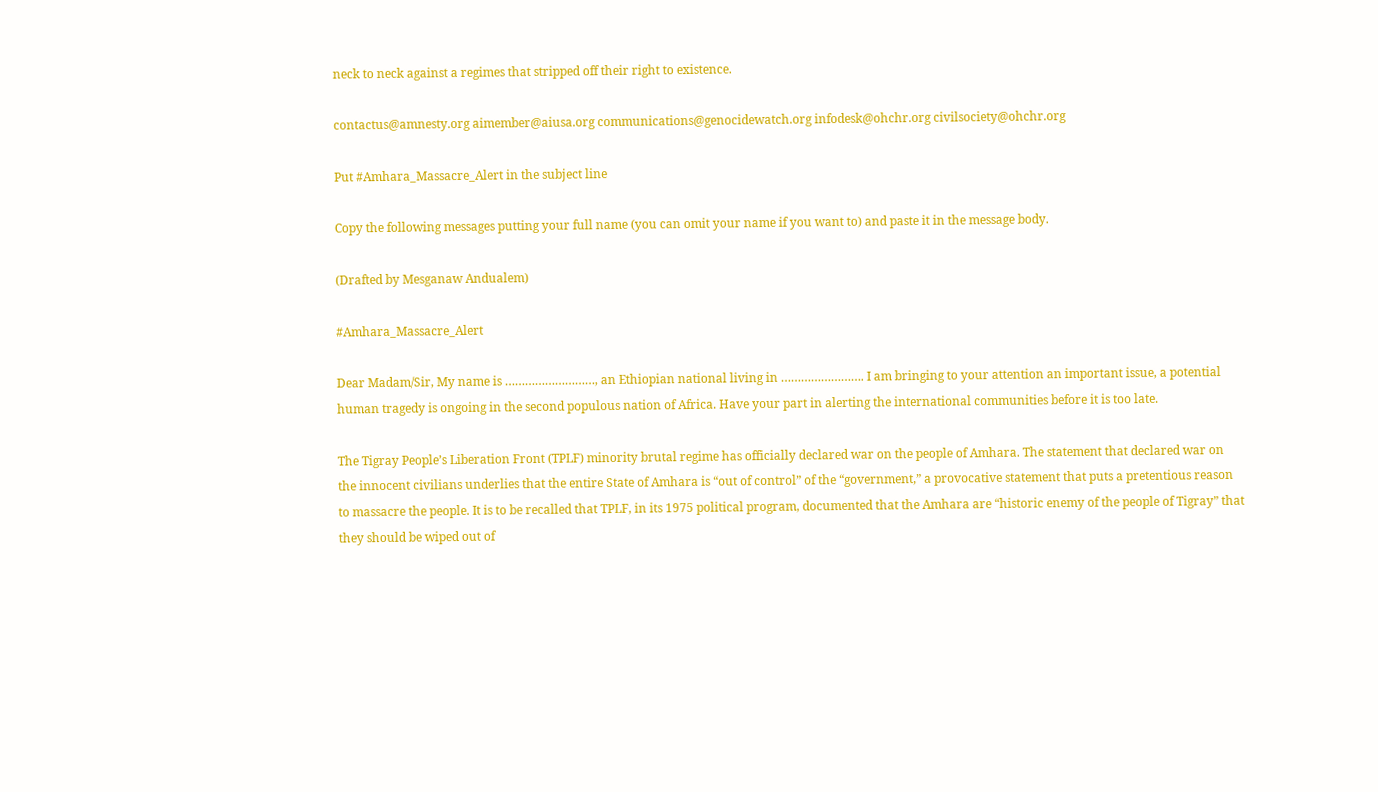neck to neck against a regimes that stripped off their right to existence.

contactus@amnesty.org aimember@aiusa.org communications@genocidewatch.org infodesk@ohchr.org civilsociety@ohchr.org

Put #Amhara_Massacre_Alert in the subject line

Copy the following messages putting your full name (you can omit your name if you want to) and paste it in the message body.

(Drafted by Mesganaw Andualem)

#Amhara_Massacre_Alert

Dear Madam/Sir, My name is ………………………, an Ethiopian national living in ……………………. I am bringing to your attention an important issue, a potential human tragedy is ongoing in the second populous nation of Africa. Have your part in alerting the international communities before it is too late.

The Tigray People’s Liberation Front (TPLF) minority brutal regime has officially declared war on the people of Amhara. The statement that declared war on the innocent civilians underlies that the entire State of Amhara is “out of control” of the “government,” a provocative statement that puts a pretentious reason to massacre the people. It is to be recalled that TPLF, in its 1975 political program, documented that the Amhara are “historic enemy of the people of Tigray” that they should be wiped out of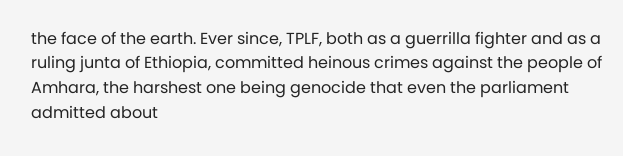the face of the earth. Ever since, TPLF, both as a guerrilla fighter and as a ruling junta of Ethiopia, committed heinous crimes against the people of Amhara, the harshest one being genocide that even the parliament admitted about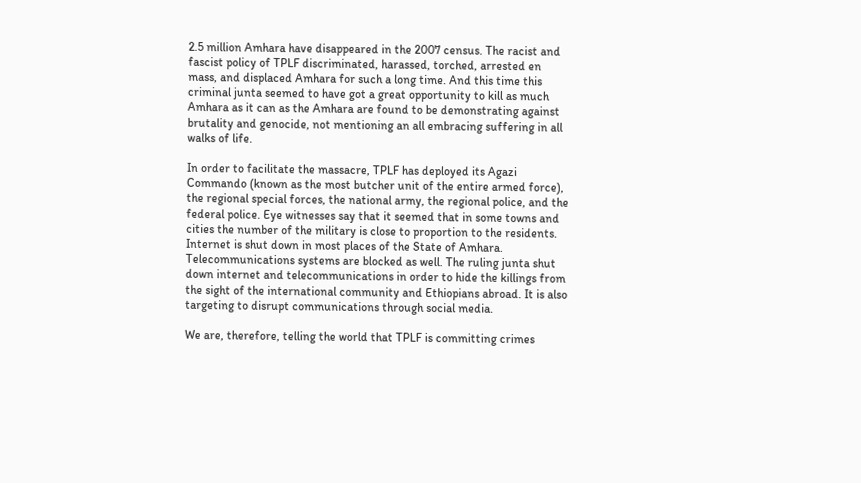2.5 million Amhara have disappeared in the 2007 census. The racist and fascist policy of TPLF discriminated, harassed, torched, arrested en mass, and displaced Amhara for such a long time. And this time this criminal junta seemed to have got a great opportunity to kill as much Amhara as it can as the Amhara are found to be demonstrating against brutality and genocide, not mentioning an all embracing suffering in all walks of life.

In order to facilitate the massacre, TPLF has deployed its Agazi Commando (known as the most butcher unit of the entire armed force), the regional special forces, the national army, the regional police, and the federal police. Eye witnesses say that it seemed that in some towns and cities the number of the military is close to proportion to the residents. Internet is shut down in most places of the State of Amhara. Telecommunications systems are blocked as well. The ruling junta shut down internet and telecommunications in order to hide the killings from the sight of the international community and Ethiopians abroad. It is also targeting to disrupt communications through social media.

We are, therefore, telling the world that TPLF is committing crimes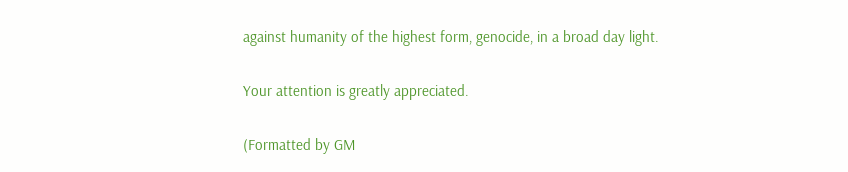against humanity of the highest form, genocide, in a broad day light.

Your attention is greatly appreciated.

(Formatted by GM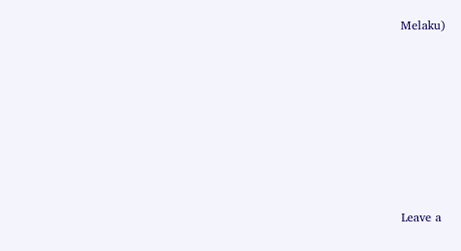Melaku)







Leave a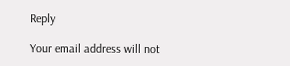Reply

Your email address will not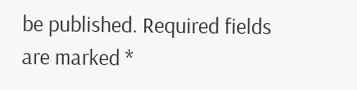be published. Required fields are marked *